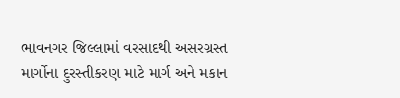ભાવનગર જિલ્લામાં વરસાદથી અસરગ્રસ્ત માર્ગોના દુરસ્તીકરણ માટે માર્ગ અને મકાન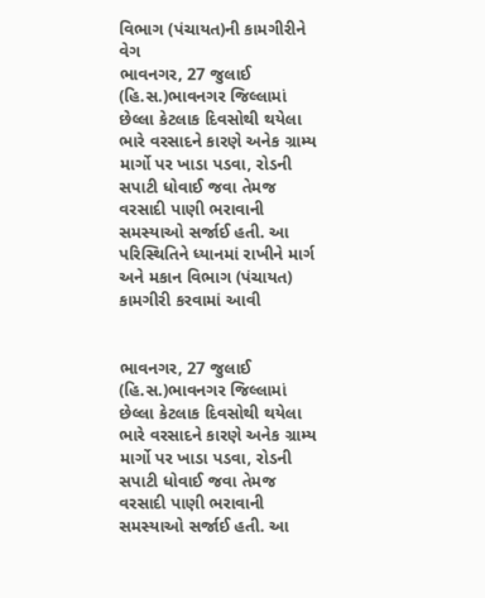વિભાગ (પંચાયત)ની કામગીરીને વેગ
ભાવનગર, 27 જુલાઈ (હિ.સ.)ભાવનગર જિલ્લામાં છેલ્લા કેટલાક દિવસોથી થયેલા ભારે વરસાદને કારણે અનેક ગ્રામ્ય માર્ગો પર ખાડા પડવા, રોડની સપાટી ધોવાઈ જવા તેમજ વરસાદી પાણી ભરાવાની સમસ્યાઓ સર્જાઈ હતી. આ પરિસ્થિતિને ધ્યાનમાં રાખીને માર્ગ અને મકાન વિભાગ (પંચાયત)
કામગીરી કરવામાં આવી


ભાવનગર, 27 જુલાઈ (હિ.સ.)ભાવનગર જિલ્લામાં છેલ્લા કેટલાક દિવસોથી થયેલા ભારે વરસાદને કારણે અનેક ગ્રામ્ય માર્ગો પર ખાડા પડવા, રોડની સપાટી ધોવાઈ જવા તેમજ વરસાદી પાણી ભરાવાની સમસ્યાઓ સર્જાઈ હતી. આ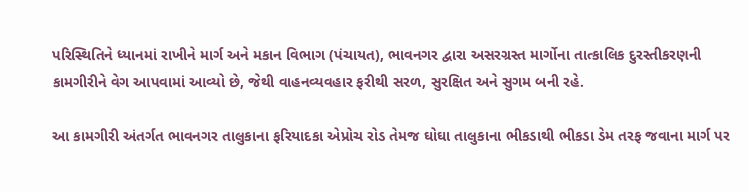પરિસ્થિતિને ધ્યાનમાં રાખીને માર્ગ અને મકાન વિભાગ (પંચાયત), ભાવનગર દ્વારા અસરગ્રસ્ત માર્ગોના તાત્કાલિક દુરસ્તીકરણની કામગીરીને વેગ આપવામાં આવ્યો છે, જેથી વાહનવ્યવહાર ફરીથી સરળ, સુરક્ષિત અને સુગમ બની રહે.

આ કામગીરી અંતર્ગત ભાવનગર તાલુકાના ફરિયાદકા એપ્રોચ રોડ તેમજ ઘોઘા તાલુકાના ભીકડાથી ભીકડા ડેમ તરફ જવાના માર્ગ પર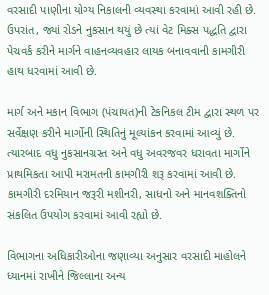વરસાદી પાણીના યોગ્ય નિકાલની વ્યવસ્થા કરવામાં આવી રહી છે. ઉપરાંત, જ્યાં રોડને નુકસાન થયું છે ત્યાં વેટ મિક્સ પદ્ધતિ દ્વારા પેચવર્ક કરીને માર્ગને વાહનવ્યવહાર લાયક બનાવવાની કામગીરી હાથ ધરવામાં આવી છે.

માર્ગ અને મકાન વિભાગ (પંચાયત)ની ટેકનિકલ ટીમ દ્વારા સ્થળ પર સર્વેક્ષણ કરીને માર્ગોની સ્થિતિનું મૂલ્યાંકન કરવામાં આવ્યું છે. ત્યારબાદ વધુ નુકસાનગ્રસ્ત અને વધુ અવરજવર ધરાવતા માર્ગોને પ્રાથમિકતા આપી મરામતની કામગીરી શરૂ કરવામાં આવી છે. કામગીરી દરમિયાન જરૂરી મશીનરી, સાધનો અને માનવશક્તિનો સંકલિત ઉપયોગ કરવામાં આવી રહ્યો છે.

વિભાગના અધિકારીઓના જણાવ્યા અનુસાર વરસાદી માહોલને ધ્યાનમાં રાખીને જિલ્લાના અન્ય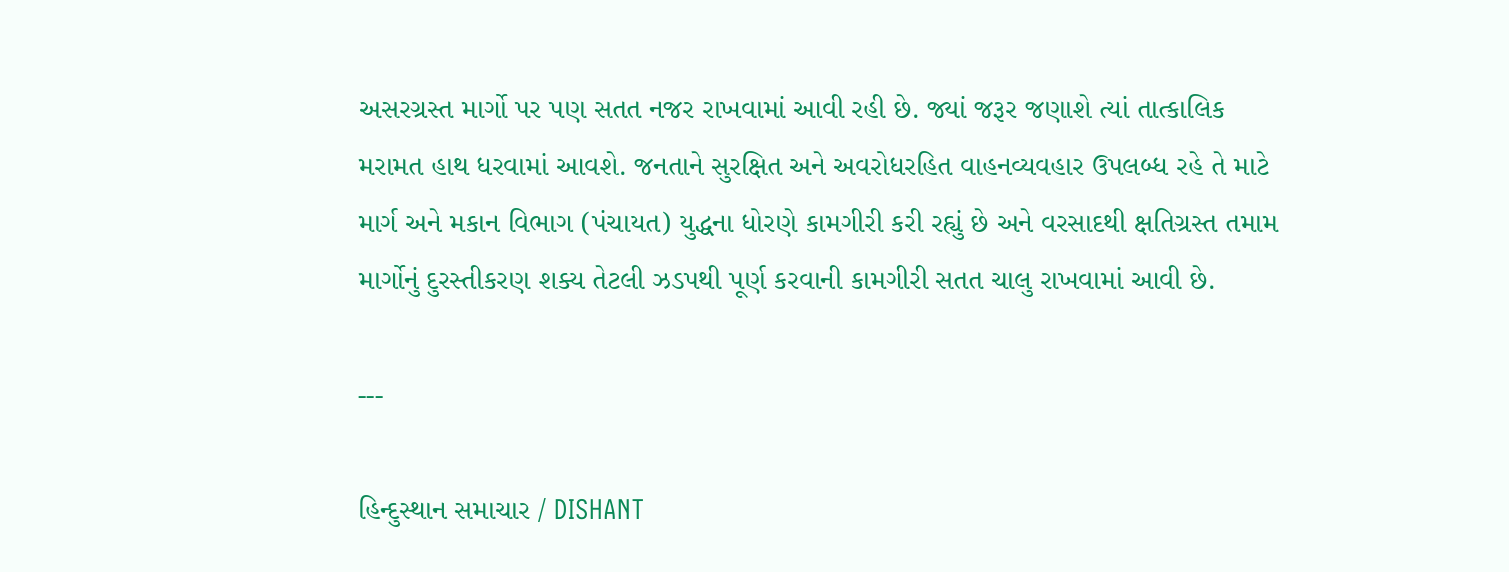અસરગ્રસ્ત માર્ગો પર પણ સતત નજર રાખવામાં આવી રહી છે. જ્યાં જરૂર જણાશે ત્યાં તાત્કાલિક મરામત હાથ ધરવામાં આવશે. જનતાને સુરક્ષિત અને અવરોધરહિત વાહનવ્યવહાર ઉપલબ્ધ રહે તે માટે માર્ગ અને મકાન વિભાગ (પંચાયત) યુદ્ધના ધોરણે કામગીરી કરી રહ્યું છે અને વરસાદથી ક્ષતિગ્રસ્ત તમામ માર્ગોનું દુરસ્તીકરણ શક્ય તેટલી ઝડપથી પૂર્ણ કરવાની કામગીરી સતત ચાલુ રાખવામાં આવી છે.

---

હિન્દુસ્થાન સમાચાર / DISHANT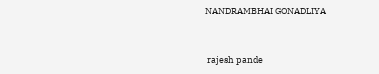NANDRAMBHAI GONADLIYA


 rajesh pande